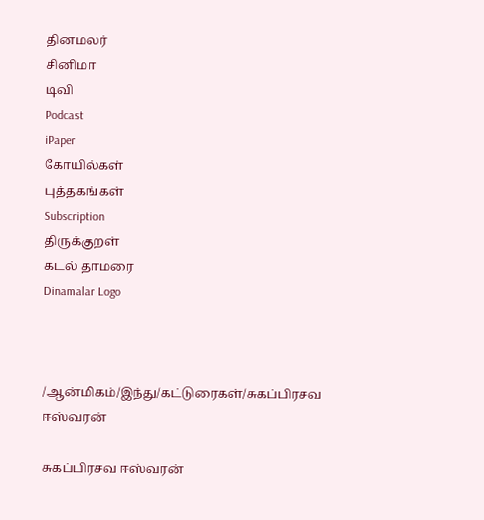தினமலர்
சினிமா
டிவி
Podcast
iPaper
கோயில்கள்
புத்தகங்கள்
Subscription
திருக்குறள்
கடல் தாமரை
Dinamalar Logo



/ஆன்மிகம்/இந்து/கட்டுரைகள்/சுகப்பிரசவ ஈஸ்வரன்

சுகப்பிரசவ ஈஸ்வரன்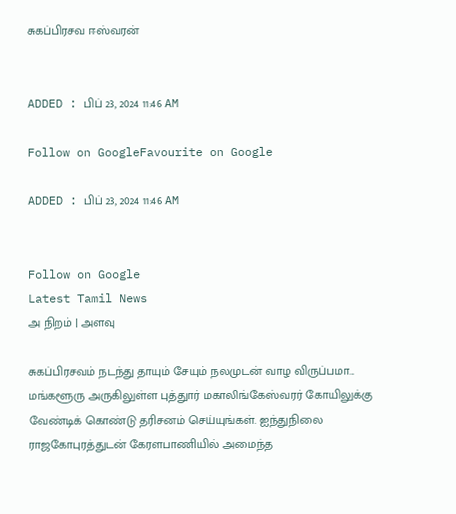சுகப்பிரசவ ஈஸ்வரன்


ADDED : பிப் 23, 2024 11:46 AM

Follow on GoogleFavourite on Google

ADDED : பிப் 23, 2024 11:46 AM


Follow on Google
Latest Tamil News
அ நிறம் | அளவு

சுகப்பிரசவம் நடந்து தாயும் சேயும் நலமுடன் வாழ விருப்பமா... மங்களூரு அருகிலுள்ள புத்துார் மகாலிங்கேஸ்வரர் கோயிலுக்கு வேண்டிக் கொண்டு தரிசனம் செய்யுங்கள். ஐந்துநிலை ராஜகோபுரத்துடன் கேரளபாணியில் அமைந்த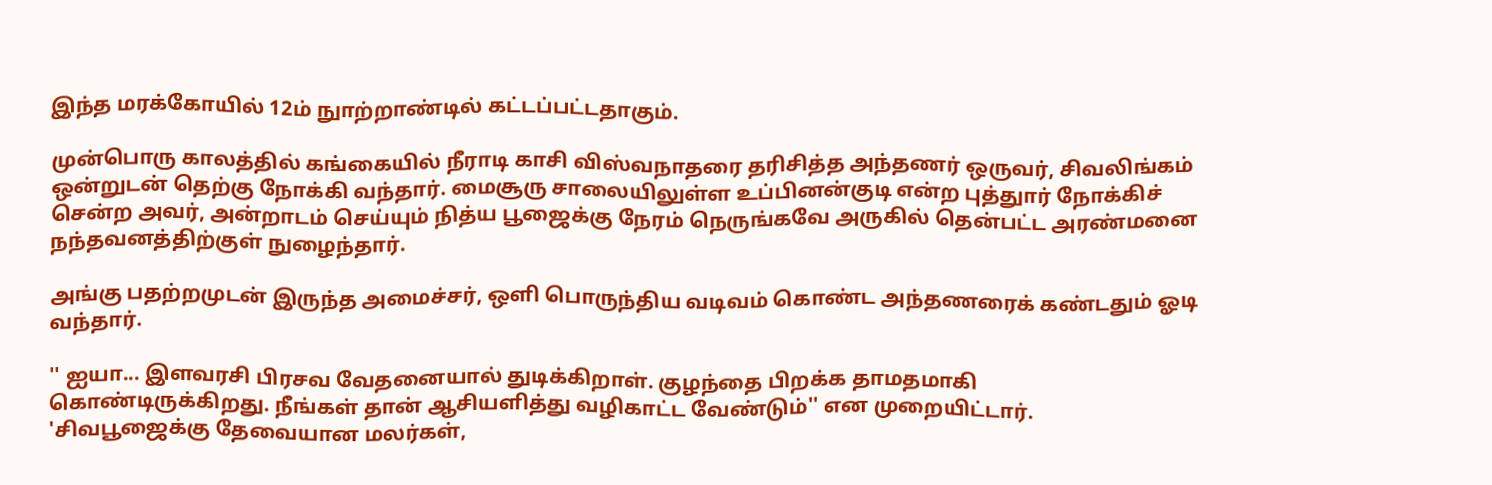இந்த மரக்கோயில் 12ம் நுாற்றாண்டில் கட்டப்பட்டதாகும்.

முன்பொரு காலத்தில் கங்கையில் நீராடி காசி விஸ்வநாதரை தரிசித்த அந்தணர் ஒருவர், சிவலிங்கம் ஒன்றுடன் தெற்கு நோக்கி வந்தார். மைசூரு சாலையிலுள்ள உப்பினன்குடி என்ற புத்துார் நோக்கிச் சென்ற அவர், அன்றாடம் செய்யும் நித்ய பூஜைக்கு நேரம் நெருங்கவே அருகில் தென்பட்ட அரண்மனை நந்தவனத்திற்குள் நுழைந்தார்.

அங்கு பதற்றமுடன் இருந்த அமைச்சர், ஒளி பொருந்திய வடிவம் கொண்ட அந்தணரைக் கண்டதும் ஓடி வந்தார்.

'' ஐயா... இளவரசி பிரசவ வேதனையால் துடிக்கிறாள். குழந்தை பிறக்க தாமதமாகி கொண்டிருக்கிறது. நீங்கள் தான் ஆசியளித்து வழிகாட்ட வேண்டும்'' என முறையிட்டார். 'சிவபூஜைக்கு தேவையான மலர்கள்,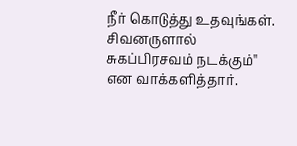நீர் கொடுத்து உதவுங்கள். சிவனருளால் சுகப்பிரசவம் நடக்கும்'' என வாக்களித்தார்.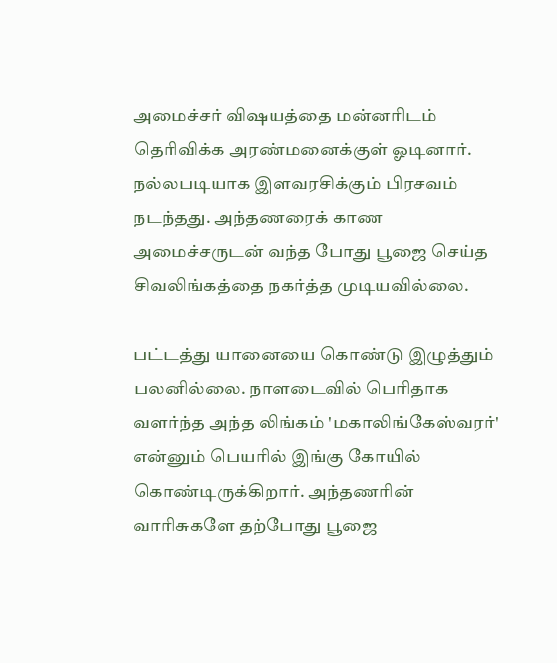அமைச்சர் விஷயத்தை மன்னரிடம் தெரிவிக்க அரண்மனைக்குள் ஓடினார். நல்லபடியாக இளவரசிக்கும் பிரசவம் நடந்தது. அந்தணரைக் காண அமைச்சருடன் வந்த போது பூஜை செய்த சிவலிங்கத்தை நகர்த்த முடியவில்லை.

பட்டத்து யானையை கொண்டு இழுத்தும் பலனில்லை. நாளடைவில் பெரிதாக வளர்ந்த அந்த லிங்கம் 'மகாலிங்கேஸ்வரர்' என்னும் பெயரில் இங்கு கோயில் கொண்டிருக்கிறார். அந்தணரின் வாரிசுகளே தற்போது பூஜை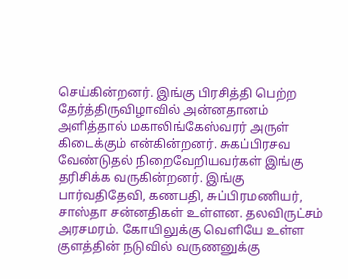செய்கின்றனர். இங்கு பிரசித்தி பெற்ற தேர்த்திருவிழாவில் அன்னதானம் அளித்தால் மகாலிங்கேஸ்வரர் அருள் கிடைக்கும் என்கின்றனர். சுகப்பிரசவ வேண்டுதல் நிறைவேறியவர்கள் இங்கு தரிசிக்க வருகின்றனர். இங்கு பார்வதிதேவி, கணபதி, சுப்பிரமணியர், சாஸ்தா சன்னதிகள் உள்ளன. தலவிருட்சம் அரசமரம். கோயிலுக்கு வெளியே உள்ள குளத்தின் நடுவில் வருணனுக்கு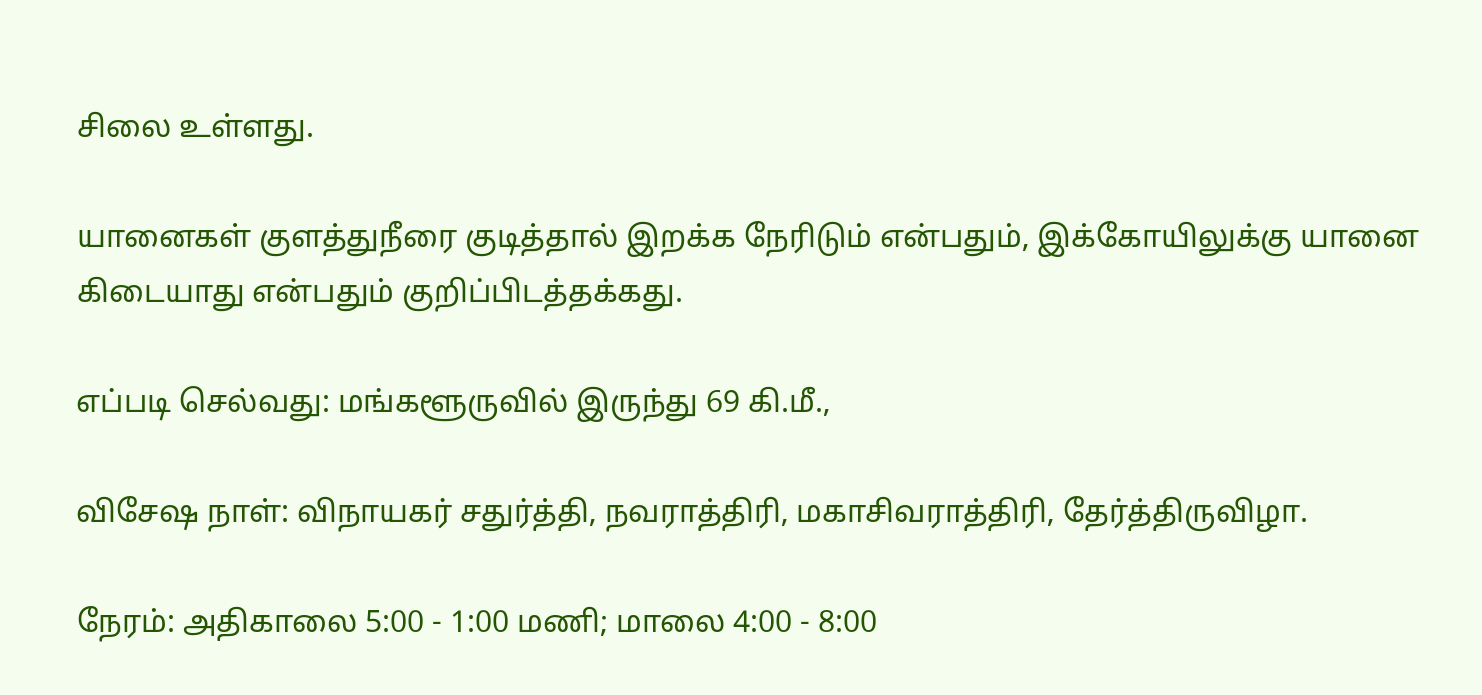சிலை உள்ளது.

யானைகள் குளத்துநீரை குடித்தால் இறக்க நேரிடும் என்பதும், இக்கோயிலுக்கு யானை கிடையாது என்பதும் குறிப்பிடத்தக்கது.

எப்படி செல்வது: மங்களூருவில் இருந்து 69 கி.மீ.,

விசேஷ நாள்: விநாயகர் சதுர்த்தி, நவராத்திரி, மகாசிவராத்திரி, தேர்த்திருவிழா.

நேரம்: அதிகாலை 5:00 - 1:00 மணி; மாலை 4:00 - 8:00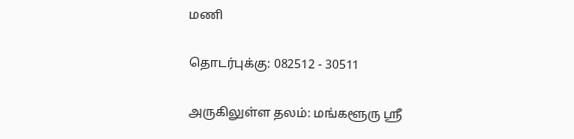மணி

தொடர்புக்கு: 082512 - 30511

அருகிலுள்ள தலம்: மங்களூரு ஸ்ரீ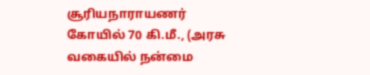சூரியநாராயணர் கோயில் 70 கி.மீ., (அரசு வகையில் நன்மை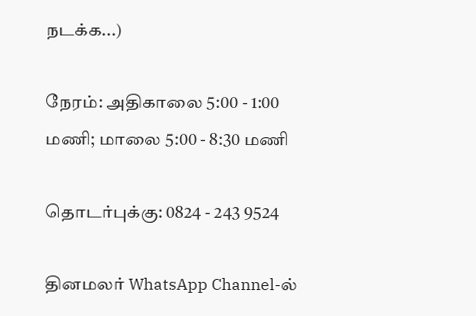நடக்க...)

நேரம்: அதிகாலை 5:00 - 1:00 மணி; மாலை 5:00 - 8:30 மணி

தொடர்புக்கு: 0824 - 243 9524

தினமலர் WhatsApp Channel-ல்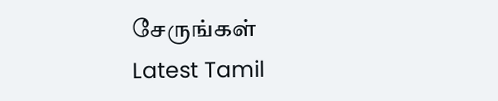சேருங்கள்
Latest Tamil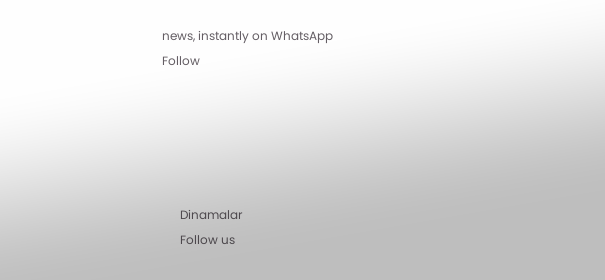news, instantly on WhatsApp
Follow





      Dinamalar
      Follow us